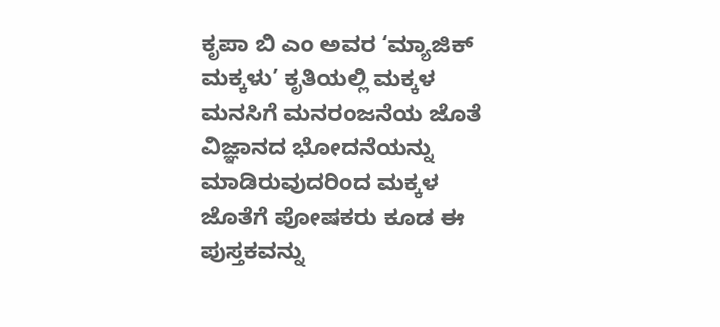ಕೃಪಾ ಬಿ ಎಂ ಅವರ ‘ಮ್ಯಾಜಿಕ್ ಮಕ್ಕಳು’ ಕೃತಿಯಲ್ಲಿ ಮಕ್ಕಳ ಮನಸಿಗೆ ಮನರಂಜನೆಯ ಜೊತೆ ವಿಜ್ಞಾನದ ಭೋದನೆಯನ್ನು ಮಾಡಿರುವುದರಿಂದ ಮಕ್ಕಳ ಜೊತೆಗೆ ಪೋಷಕರು ಕೂಡ ಈ ಪುಸ್ತಕವನ್ನು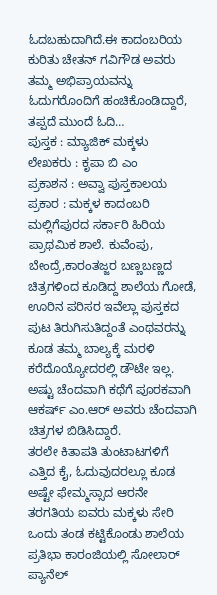ಓದಬಹುದಾಗಿದೆ.ಈ ಕಾದಂಬರಿಯ ಕುರಿತು ಚೇತನ್ ಗವಿಗೌಡ ಅವರು ತಮ್ಮ ಅಭಿಪ್ರಾಯವನ್ನು ಓದುಗರೊಂದಿಗೆ ಹಂಚಿಕೊಂಡಿದ್ದಾರೆ, ತಪ್ಪದೆ ಮುಂದೆ ಓದಿ…
ಪುಸ್ತಕ : ಮ್ಯಾಜಿಕ್ ಮಕ್ಕಳು
ಲೇಖಕರು : ಕೃಪಾ ಬಿ ಎಂ
ಪ್ರಕಾಶನ : ಅವ್ವಾ ಪುಸ್ತಕಾಲಯ
ಪ್ರಕಾರ : ಮಕ್ಕಳ ಕಾದಂಬರಿ
ಮಲ್ಲಿಗೆಪುರದ ಸರ್ಕಾರಿ ಹಿರಿಯ ಪ್ರಾಥಮಿಕ ಶಾಲೆ. ಕುವೆಂಪು, ಬೇಂದ್ರೆ,ಕಾರಂತಜ್ಜರ ಬಣ್ಣಬಣ್ಣದ ಚಿತ್ರಗಳಿಂದ ಕೂಡಿದ್ದ ಶಾಲೆಯ ಗೋಡೆ, ಊರಿನ ಪರಿಸರ ಇವೆಲ್ಲಾ ಪುಸ್ತಕದ ಪುಟ ತಿರುಗಿಸುತಿದ್ದಂತೆ ಎಂಥವರನ್ನು ಕೂಡ ತಮ್ಮ ಬಾಲ್ಯಕ್ಕೆ ಮರಳಿ ಕರೆದೊಯ್ಯೋದರಲ್ಲಿ ಡೌಟೇ ಇಲ್ಲ. ಅಷ್ಟು ಚೆಂದವಾಗಿ ಕಥೆಗೆ ಪೂರಕವಾಗಿ ಆಕರ್ಷ್ ಎಂ.ಆರ್ ಅವರು ಚೆಂದವಾಗಿ ಚಿತ್ರಗಳ ಬಿಡಿಸಿದ್ದಾರೆ.
ತರಲೇ ಕಿತಾಪತಿ ತುಂಟಾಟಗಳಿಗೆ ಎತ್ತಿದ ಕೈ, ಓದುವುದರಲ್ಲೂ ಕೂಡ ಅಷ್ಟೇ ಫೇಮ್ಮಸ್ಸಾದ ಆರನೇ ತರಗತಿಯ ಐವರು ಮಕ್ಕಳು ಸೇರಿ ಒಂದು ತಂಡ ಕಟ್ಟಿಕೊಂಡು ಶಾಲೆಯ ಪ್ರತಿಭಾ ಕಾರಂಜಿಯಲ್ಲಿ ಸೋಲಾರ್ ಪ್ಯಾನೆಲ್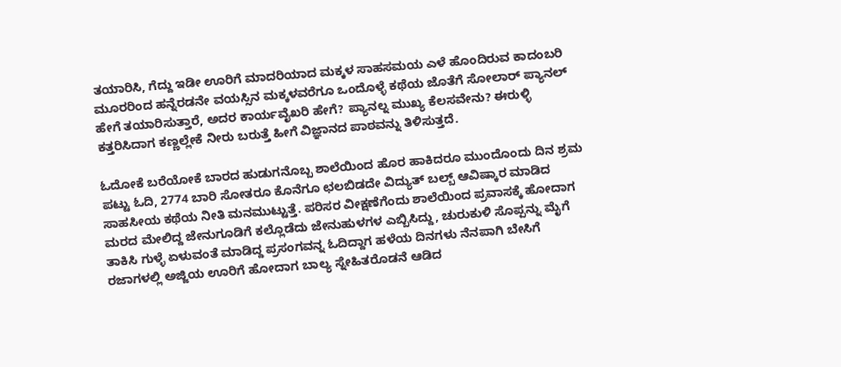ತಯಾರಿಸಿ, ಗೆದ್ದು ಇಡೀ ಊರಿಗೆ ಮಾದರಿಯಾದ ಮಕ್ಕಳ ಸಾಹಸಮಯ ಎಳೆ ಹೊಂದಿರುವ ಕಾದಂಬರಿ ಮೂರರಿಂದ ಹನ್ನೆರಡನೇ ವಯಸ್ಸಿನ ಮಕ್ಕಳವರೆಗೂ ಒಂದೊಳ್ಳೆ ಕಥೆಯ ಜೊತೆಗೆ ಸೋಲಾರ್ ಪ್ಯಾನಲ್ ಹೇಗೆ ತಯಾರಿಸುತ್ತಾರೆ, ಅದರ ಕಾರ್ಯವೈಖರಿ ಹೇಗೆ? ಪ್ಯಾನಲ್ನ ಮುಖ್ಯ ಕೆಲಸವೇನು? ಈರುಳ್ಳಿ ಕತ್ತರಿಸಿದಾಗ ಕಣ್ಣಲ್ಲೇಕೆ ನೀರು ಬರುತ್ತೆ ಹೀಗೆ ವಿಜ್ಞಾನದ ಪಾಠವನ್ನು ತಿಳಿಸುತ್ತದೆ.

ಓದೋಕೆ ಬರೆಯೋಕೆ ಬಾರದ ಹುಡುಗನೊಬ್ಬ ಶಾಲೆಯಿಂದ ಹೊರ ಹಾಕಿದರೂ ಮುಂದೊಂದು ದಿನ ಶ್ರಮ ಪಟ್ಟು ಓದಿ, 2774 ಬಾರಿ ಸೋತರೂ ಕೊನೆಗೂ ಛಲಬಿಡದೇ ವಿದ್ಯುತ್ ಬಲ್ಬ್ ಆವಿಷ್ಕಾರ ಮಾಡಿದ ಸಾಹಸೀಯ ಕಥೆಯ ನೀತಿ ಮನಮುಟ್ಟುತ್ತೆ. ಪರಿಸರ ವೀಕ್ಷಣೆಗೆಂದು ಶಾಲೆಯಿಂದ ಪ್ರವಾಸಕ್ಕೆ ಹೋದಾಗ ಮರದ ಮೇಲಿದ್ದ ಜೇನುಗೂಡಿಗೆ ಕಲ್ಲೊಡೆದು ಜೇನುಹುಳಗಳ ಎಬ್ಬಿಸಿದ್ದು, ಚುರುಕುಳಿ ಸೊಪ್ಪನ್ನು ಮೈಗೆ ತಾಕಿಸಿ ಗುಳ್ಳೆ ಏಳುವಂತೆ ಮಾಡಿದ್ದ ಪ್ರಸಂಗವನ್ನ ಓದಿದ್ದಾಗ ಹಳೆಯ ದಿನಗಳು ನೆನಪಾಗಿ ಬೇಸಿಗೆ ರಜಾಗಳಲ್ಲಿ ಅಜ್ಜಿಯ ಊರಿಗೆ ಹೋದಾಗ ಬಾಲ್ಯ ಸ್ನೇಹಿತರೊಡನೆ ಆಡಿದ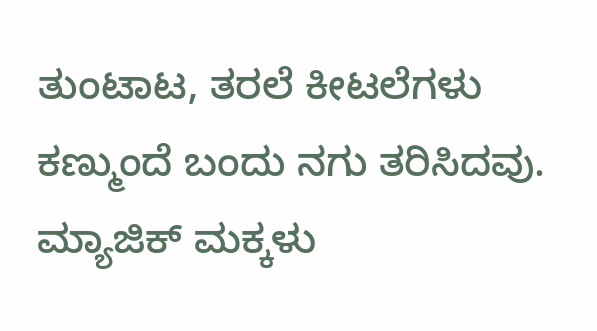ತುಂಟಾಟ, ತರಲೆ ಕೀಟಲೆಗಳು ಕಣ್ಮುಂದೆ ಬಂದು ನಗು ತರಿಸಿದವು.
ಮ್ಯಾಜಿಕ್ ಮಕ್ಕಳು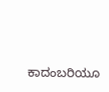ಕಾದಂಬರಿಯೂ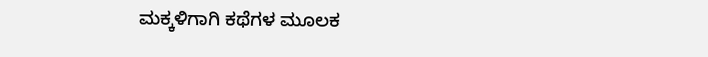ಮಕ್ಕಳಿಗಾಗಿ ಕಥೆಗಳ ಮೂಲಕ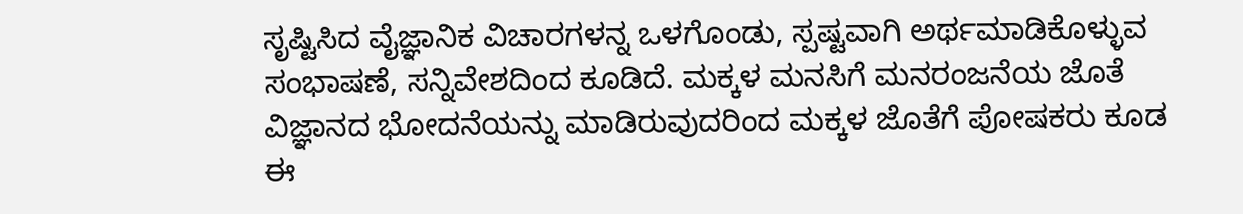ಸೃಷ್ಟಿಸಿದ ವೈಜ್ಞಾನಿಕ ವಿಚಾರಗಳನ್ನ ಒಳಗೊಂಡು, ಸ್ಪಷ್ಟವಾಗಿ ಅರ್ಥಮಾಡಿಕೊಳ್ಳುವ ಸಂಭಾಷಣೆ, ಸನ್ನಿವೇಶದಿಂದ ಕೂಡಿದೆ. ಮಕ್ಕಳ ಮನಸಿಗೆ ಮನರಂಜನೆಯ ಜೊತೆ ವಿಜ್ಞಾನದ ಭೋದನೆಯನ್ನು ಮಾಡಿರುವುದರಿಂದ ಮಕ್ಕಳ ಜೊತೆಗೆ ಪೋಷಕರು ಕೂಡ ಈ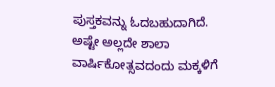ಪುಸ್ತಕವನ್ನು ಓದಬಹುದಾಗಿದೆ. ಅಷ್ಟೇ ಅಲ್ಲದೇ ಶಾಲಾ ವಾರ್ಷಿಕೋತ್ಸವದಂದು ಮಕ್ಕಳಿಗೆ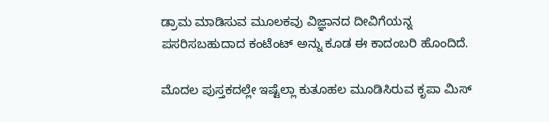ಡ್ರಾಮ ಮಾಡಿಸುವ ಮೂಲಕವು ವಿಜ್ಞಾನದ ದೀವಿಗೆಯನ್ನ ಪಸರಿಸಬಹುದಾದ ಕಂಟೆಂಟ್ ಅನ್ನು ಕೂಡ ಈ ಕಾದಂಬರಿ ಹೊಂದಿದೆ.

ಮೊದಲ ಪುಸ್ತಕದಲ್ಲೇ ಇಷ್ಟೆಲ್ಲಾ ಕುತೂಹಲ ಮೂಡಿಸಿರುವ ಕೃಪಾ ಮಿಸ್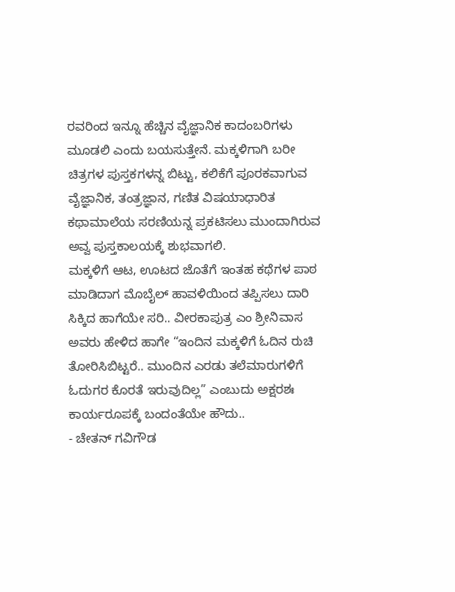ರವರಿಂದ ಇನ್ನೂ ಹೆಚ್ಚಿನ ವೈಜ್ಞಾನಿಕ ಕಾದಂಬರಿಗಳು ಮೂಡಲಿ ಎಂದು ಬಯಸುತ್ತೇನೆ. ಮಕ್ಕಳಿಗಾಗಿ ಬರೀ ಚಿತ್ರಗಳ ಪುಸ್ತಕಗಳನ್ನ ಬಿಟ್ಟು, ಕಲಿಕೆಗೆ ಪೂರಕವಾಗುವ ವೈಜ್ಞಾನಿಕ, ತಂತ್ರಜ್ಞಾನ, ಗಣಿತ ವಿಷಯಾಧಾರಿತ ಕಥಾಮಾಲೆಯ ಸರಣಿಯನ್ನ ಪ್ರಕಟಿಸಲು ಮುಂದಾಗಿರುವ ಅವ್ವ ಪುಸ್ತಕಾಲಯಕ್ಕೆ ಶುಭವಾಗಲಿ.
ಮಕ್ಕಳಿಗೆ ಆಟ, ಊಟದ ಜೊತೆಗೆ ಇಂತಹ ಕಥೆಗಳ ಪಾಠ ಮಾಡಿದಾಗ ಮೊಬೈಲ್ ಹಾವಳಿಯಿಂದ ತಪ್ಪಿಸಲು ದಾರಿ ಸಿಕ್ಕಿದ ಹಾಗೆಯೇ ಸರಿ.. ವೀರಕಾಪುತ್ರ ಎಂ ಶ್ರೀನಿವಾಸ ಅವರು ಹೇಳಿದ ಹಾಗೇ “ಇಂದಿನ ಮಕ್ಕಳಿಗೆ ಓದಿನ ರುಚಿ ತೋರಿಸಿಬಿಟ್ಟರೆ.. ಮುಂದಿನ ಎರಡು ತಲೆಮಾರುಗಳಿಗೆ ಓದುಗರ ಕೊರತೆ ಇರುವುದಿಲ್ಲ” ಎಂಬುದು ಅಕ್ಷರಶಃ ಕಾರ್ಯರೂಪಕ್ಕೆ ಬಂದಂತೆಯೇ ಹೌದು..
- ಚೇತನ್ ಗವಿಗೌಡ